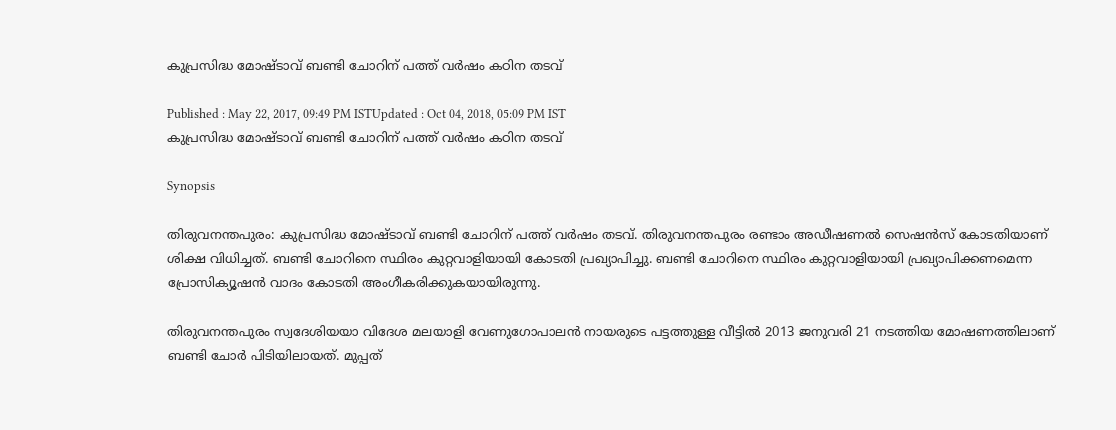കുപ്രസിദ്ധ മോഷ്ടാവ് ബണ്ടി ചോറിന് പത്ത് വര്‍ഷം കഠിന തടവ്

Published : May 22, 2017, 09:49 PM ISTUpdated : Oct 04, 2018, 05:09 PM IST
കുപ്രസിദ്ധ മോഷ്ടാവ് ബണ്ടി ചോറിന് പത്ത് വര്‍ഷം കഠിന തടവ്

Synopsis

തിരുവനന്തപുരം: കുപ്രസിദ്ധ മോഷ്ടാവ് ബണ്ടി ചോറിന് പത്ത് വര്‍ഷം തടവ്. തിരുവനന്തപുരം രണ്ടാം അഡീഷണല്‍ സെഷന്‍സ് കോടതിയാണ് ശിക്ഷ വിധിച്ചത്. ബണ്ടി ചോറിനെ സ്ഥിരം കുറ്റവാളിയായി കോടതി പ്രഖ്യാപിച്ചു. ബണ്ടി ചോറിനെ സ്ഥിരം കുറ്റവാളിയായി പ്രഖ്യാപിക്കണമെന്ന പ്രോസിക്യൂഷന്‍ വാദം കോടതി അംഗീകരിക്കുകയായിരുന്നു.

തിരുവനന്തപുരം സ്വദേശിയയാ വിദേശ മലയാളി വേണുഗോപാലന്‍ നായരുടെ പട്ടത്തുള്ള വീട്ടില്‍ 2013 ജനുവരി 21 നടത്തിയ മോഷണത്തിലാണ് ബണ്ടി ചോര്‍ പിടിയിലായത്. മുപ്പത്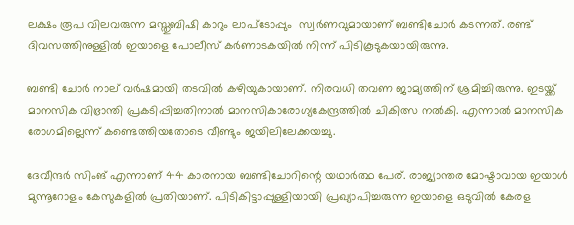ലക്ഷം രൂപ വിലവരുന്ന മസ്തുബിഷി കാറും ലാപ്‌ടോപ്പും  സ്വര്‍ണവുമായാണ് ബണ്ടിചോര്‍ കടന്നത്. രണ്ട് ദിവസത്തിനുള്ളില്‍ ഇയാളെ പോലീസ് കര്‍ണാടകയില്‍ നിന്ന് പിടികൂടുകയായിരുന്നു.

ബണ്ടി ചോര്‍ നാല് വര്‍ഷമായി തടവില്‍ കഴിയുകായാണ്. നിരവധി തവണ ജാമ്യത്തിന് ശ്രമിച്ചിരുന്നു. ഇടയ്ക്ക് മാനസിക വിഭ്രാന്തി പ്രകടിപ്പിച്ചതിനാല്‍ മാനസികാരോഗ്യകേന്ദ്രത്തില്‍ ചികിത്സ നല്‍കി. എന്നാല്‍ മാനസിക രോഗമില്ലെന്ന് കണ്ടെത്തിയതോടെ വീണ്ടും ജയിലിലേക്കയച്ചു.

ദേവീന്ദര്‍ സിംങ് എന്നാണ് 44 കാരനായ ബണ്ടിചോറിന്റെ യഥാര്‍ത്ഥ പേര്. രാജ്യാന്തര മോഷ്ടാവായ ഇയാള്‍ മുന്നൂറോളം കേസുകളില്‍ പ്രതിയാണ്. പിടികിട്ടാപ്പുള്ളിയായി പ്രഖ്യാപിച്ചരുന്ന ഇയാളെ ഒടുവില്‍ കേരള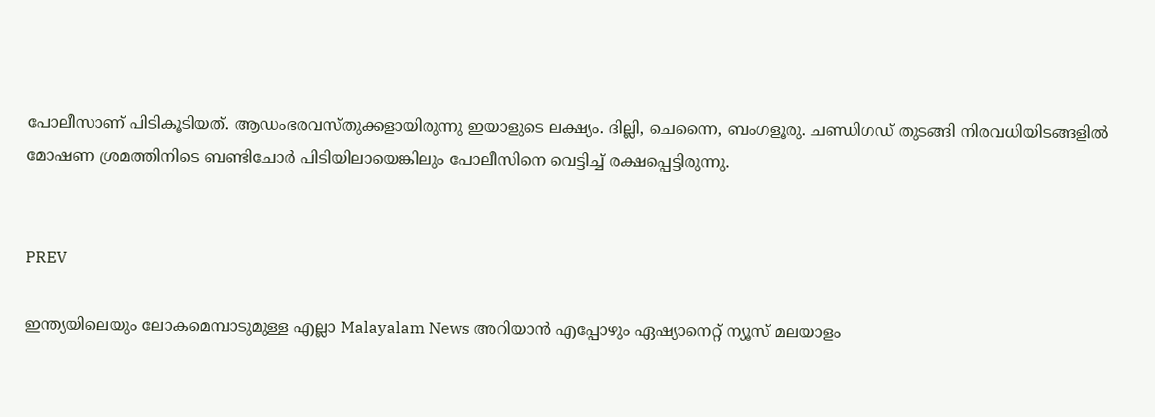പോലീസാണ് പിടികൂടിയത്. ആഡംഭരവസ്തുക്കളായിരുന്നു ഇയാളുടെ ലക്ഷ്യം. ദില്ലി, ചെന്നൈ, ബംഗളൂരു. ചണ്ഡിഗഡ് തുടങ്ങി നിരവധിയിടങ്ങളില്‍ മോഷണ ശ്രമത്തിനിടെ ബണ്ടിചോര്‍ പിടിയിലായെങ്കിലും പോലീസിനെ വെട്ടിച്ച് രക്ഷപ്പെട്ടിരുന്നു.


PREV

ഇന്ത്യയിലെയും ലോകമെമ്പാടുമുള്ള എല്ലാ Malayalam News അറിയാൻ എപ്പോഴും ഏഷ്യാനെറ്റ് ന്യൂസ് മലയാളം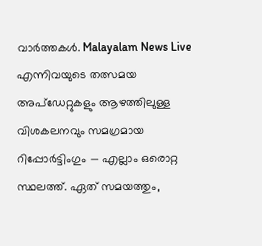വാർത്തകൾ. Malayalam News Live എന്നിവയുടെ തത്സമയ അപ്‌ഡേറ്റുകളും ആഴത്തിലുള്ള വിശകലനവും സമഗ്രമായ റിപ്പോർട്ടിംഗും — എല്ലാം ഒരൊറ്റ സ്ഥലത്ത്. ഏത് സമയത്തും,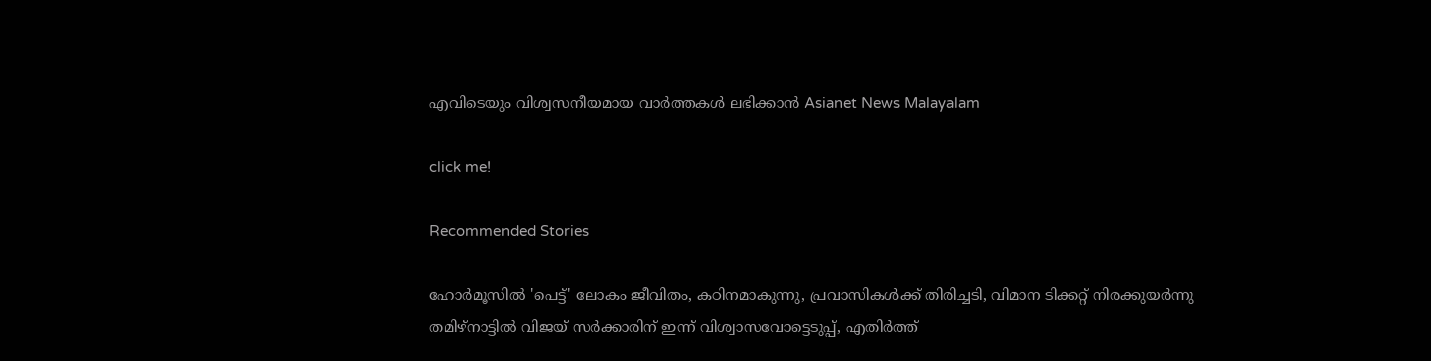എവിടെയും വിശ്വസനീയമായ വാർത്തകൾ ലഭിക്കാൻ Asianet News Malayalam

click me!

Recommended Stories

ഹോർമൂസിൽ 'പെട്ട്' ലോകം ജീവിതം, കഠിനമാകുന്നു, പ്രവാസികൾക്ക് തിരിച്ചടി, വിമാന ടിക്കറ്റ് നിരക്കുയർന്നു
തമിഴ്നാട്ടിൽ വിജയ് സർക്കാരിന് ഇന്ന് വിശ്വാസവോട്ടെടുപ്പ്, എതിർത്ത്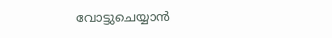വോട്ടുചെയ്യാൻ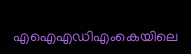എഐഎഡിഎംകെയിലെ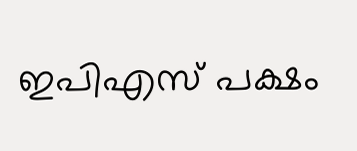ഇപിഎസ് പക്ഷം